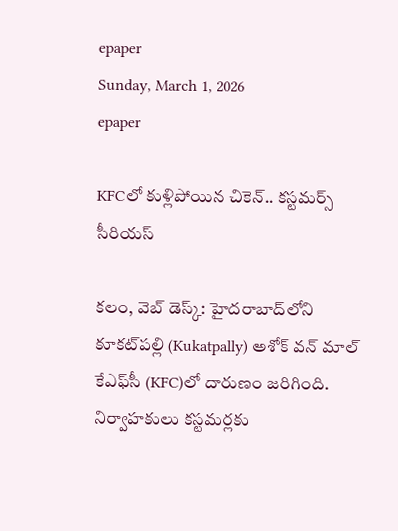epaper
Sunday, March 1, 2026
epaper

KFCలో కుళ్లిపోయిన చికెన్.. కస్టమర్స్ సీరియస్

కలం, వెబ్ డెస్క్: హైదరాబాద్‌‌లోని కూకట్‌పల్లి (Kukatpally) అశోక్ వన్ మాల్‌ కేఎఫ్‌సీ (KFC)లో దారుణం జరిగింది. నిర్వాహకులు కస్టమర్లకు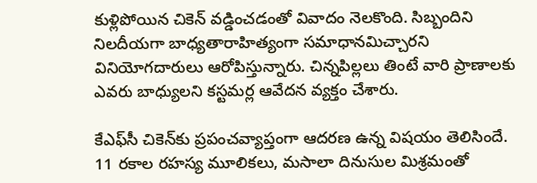కుళ్లిపోయిన చికెన్ వడ్డించడంతో వివాదం నెలకొంది. సిబ్బందిని నిలదీయగా బాధ్యతారాహిత్యంగా సమాధానమిచ్చారని వినియోగదారులు ఆరోపిస్తున్నారు. చిన్నపిల్లలు తింటే వారి ప్రాణాలకు ఎవరు బాధ్యులని కస్టమర్ల ఆవేదన వ్యక్తం చేశారు.

కేఎఫ్‌సీ చికెన్‌కు ప్రపంచవ్యాప్తంగా ఆదరణ ఉన్న విషయం తెలిసిందే. 11 రకాల రహస్య మూలికలు, మసాలా దినుసుల మిశ్రమంతో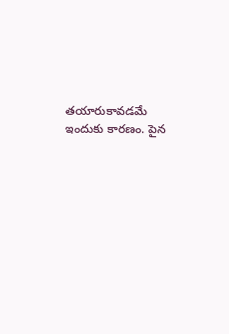తయారుకావడమే ఇందుకు కారణం. పైన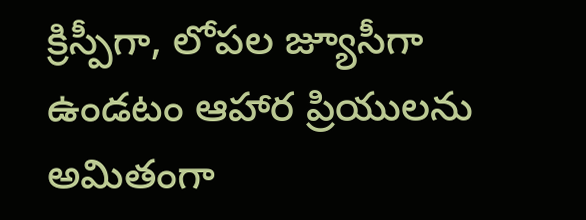క్రిస్పీగా, లోపల జ్యూసీగా ఉండటం ఆహార ప్రియులను అమితంగా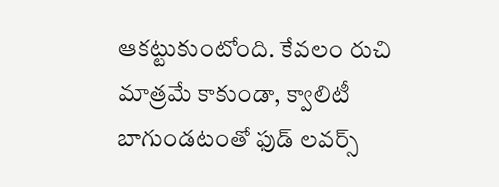ఆకట్టుకుంటోంది. కేవలం రుచి మాత్రమే కాకుండా, క్వాలిటీ బాగుండటంతో ఫుడ్ లవర్స్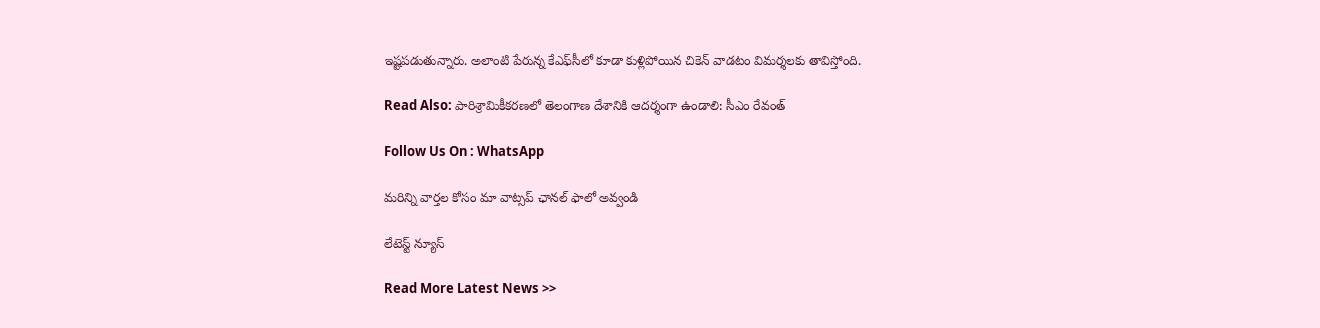ఇష్టపడుతున్నారు. అలాంటి పేరున్న కేఎఫ్‌సీలో కూడా కుళ్లిపోయిన చికెన్ వాడటం విమర్శలకు తావిస్తోంది.

Read Also: పారిశ్రామికీకరణలో తెలంగాణ దేశానికి ఆదర్శంగా ఉండాలి: సీఎం రేవంత్

Follow Us On : WhatsApp

మ‌రిన్ని వార్త‌ల కోసం మా వాట్స‌ప్ ఛాన‌ల్ ఫాలో అవ్వండి

లేటెస్ట్ న్యూస్‌

Read More Latest News >>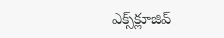ఎక్స్‌క్లూజివ్‌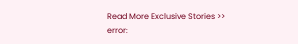Read More Exclusive Stories >>
error: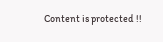Content is protected !!